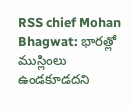RSS chief Mohan Bhagwat: భారత్లో ముస్లింలు ఉండకూడదని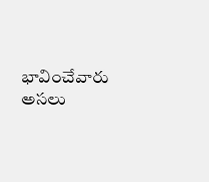భావించేవారు అసలు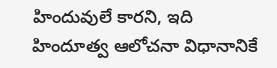హిందువులే కారని, ఇది హిందూత్వ ఆలోచనా విధానానికే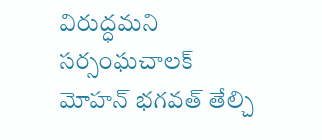విరుద్ధమని సర్సంఘచాలక్ మోహన్ భగవత్ తేల్చి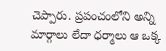చెప్పారు. ప్రపంచంలోని అన్ని మార్గాలు లేదా ధర్మాలు ఆ ఒక్క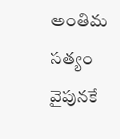అంతిమ సత్యం వైపునకే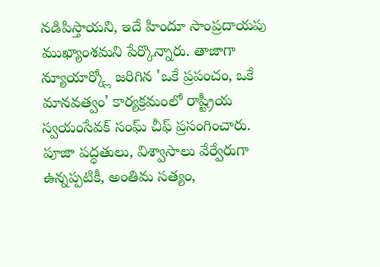నడిపిస్తాయని, ఇదే హిందూ సాంప్రదాయపు ముఖ్యాంశమని పేర్కొన్నారు. తాజాగా న్యూయార్క్లో జరిగిన 'ఒకే ప్రపంచం, ఒకే మానవత్వం' కార్యక్రమంలో రాష్ట్రీయ స్వయంసేవక్ సంఘ్ చీఫ్ ప్రసంగించారు. పూజా పద్ధతులు, విశ్వాసాలు వేర్వేరుగా ఉన్నప్పటికీ, అంతిమ సత్యం,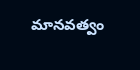మానవత్వం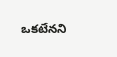ఒకటేనని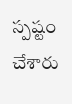స్పష్టం చేశారు